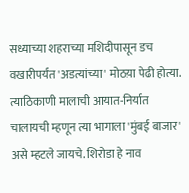सध्याच्या शहराच्या मशिदीपासून डच वखारीपर्यंत 'अडत्यांच्या' मोठय़ा पेढी होत्या. त्याठिकाणी मालाची आयात-निर्यात चालायची म्हणून त्या भागाला 'मुंबई बाजार' असे म्हटले जायचे. शिरोडा हे नाव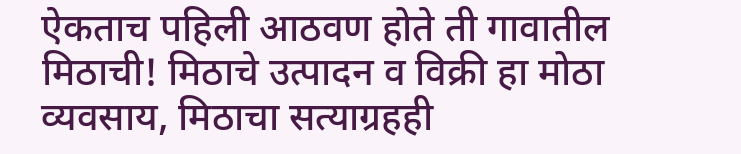ऐकताच पहिली आठवण होते ती गावातील मिठाची! मिठाचे उत्पादन व विक्री हा मोठा व्यवसाय, मिठाचा सत्याग्रहही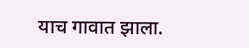याच गावात झाला.